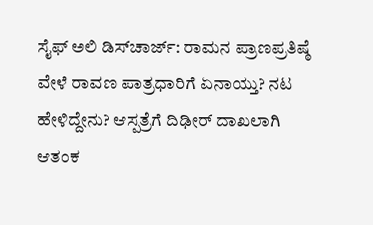ಸೈಫ್‌ ಅಲಿ ಡಿಸ್‌ಚಾರ್ಜ್‌: ರಾಮನ ಪ್ರಾಣಪ್ರತಿಷ್ಠೆ ವೇಳೆ ರಾವಣ ಪಾತ್ರಧಾರಿಗೆ ಏನಾಯ್ತು? ನಟ ಹೇಳಿದ್ದೇನು? ಆಸ್ಪತ್ರೆಗೆ ದಿಢೀರ್‌ ದಾಖಲಾಗಿ ಆತಂಕ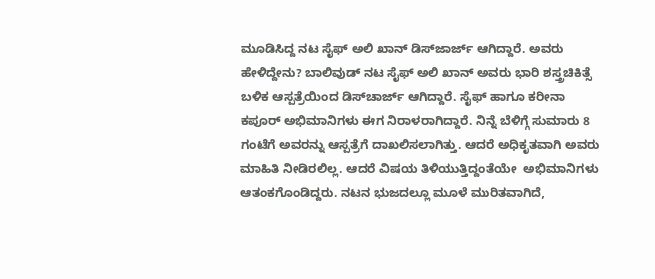ಮೂಡಿಸಿದ್ದ ನಟ ಸೈಫ್‌ ಅಲಿ ಖಾನ್‌ ಡಿಸ್‌ಜಾರ್ಜ್‌ ಆಗಿದ್ದಾರೆ. ಅವರು ಹೇಳಿದ್ದೇನು? ಬಾಲಿವುಡ್ ನಟ ಸೈಫ್ ಅಲಿ ಖಾನ್ ಅವರು ಭಾರಿ ಶಸ್ತ್ರಚಿಕಿತ್ಸೆ ಬಳಿಕ ಆಸ್ಪತ್ರೆಯಿಂದ ಡಿಸ್‌ಚಾರ್ಜ್‌ ಆಗಿದ್ದಾರೆ. ಸೈಫ್‌ ಹಾಗೂ ಕರೀನಾ ಕಪೂರ್‌ ಅಭಿಮಾನಿಗಳು ಈಗ ನಿರಾಳರಾಗಿದ್ದಾರೆ. ನಿನ್ನೆ ಬೆಳಿಗ್ಗೆ ಸುಮಾರು 8 ಗಂಟೆಗೆ ಅವರನ್ನು ಆಸ್ಪತ್ರೆಗೆ ದಾಖಲಿಸಲಾಗಿತ್ತು. ಆದರೆ ಅಧಿಕೃತವಾಗಿ ಅವರು ಮಾಹಿತಿ ನೀಡಿರಲಿಲ್ಲ. ಆದರೆ ವಿಷಯ ತಿಳಿಯುತ್ತಿದ್ದಂತೆಯೇ  ಅಭಿಮಾನಿಗಳು ಆತಂಕಗೊಂಡಿದ್ದರು. ನಟನ ಭುಜದಲ್ಲೂ ಮೂಳೆ ಮುರಿತವಾಗಿದೆ,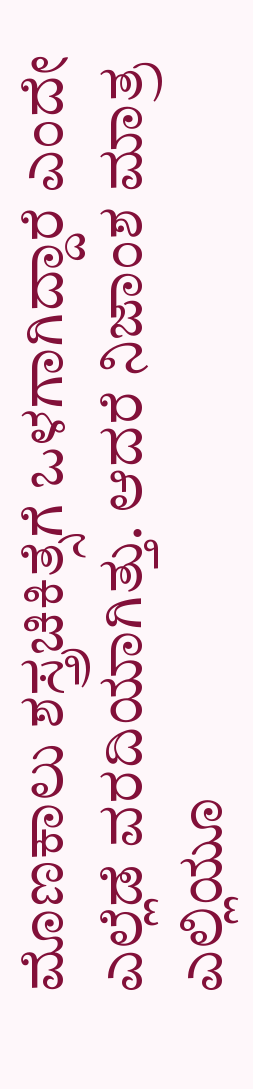ಮೊಣಕಾಲು ಶಸ್ತ್ರಚಿಕಿತ್ಸೆಗೆ ಒಳಗಾಗಿದ್ದಾರೆ ಎಂದೇ ಎಲ್ಲೆಡೆ ವರದಿಯಾಗಿತ್ತು. ಆದರೆ ನಿಜಾಂಶ ಮಾತ್ರ ಎಲ್ಲಿಯೂ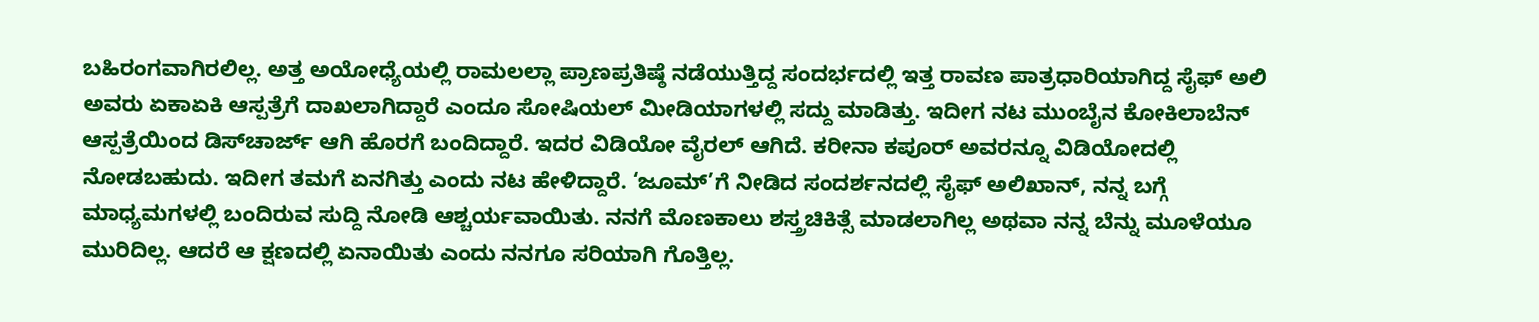ಬಹಿರಂಗವಾಗಿರಲಿಲ್ಲ. ಅತ್ತ ಅಯೋಧ್ಯೆಯಲ್ಲಿ ರಾಮಲಲ್ಲಾ ಪ್ರಾಣಪ್ರತಿಷ್ಠೆ ನಡೆಯುತ್ತಿದ್ದ ಸಂದರ್ಭದಲ್ಲಿ ಇತ್ತ ರಾವಣ ಪಾತ್ರಧಾರಿಯಾಗಿದ್ದ ಸೈಫ್‌ ಅಲಿ ಅವರು ಏಕಾಏಕಿ ಆಸ್ಪತ್ರೆಗೆ ದಾಖಲಾಗಿದ್ದಾರೆ ಎಂದೂ ಸೋಷಿಯಲ್‌ ಮೀಡಿಯಾಗಳಲ್ಲಿ ಸದ್ದು ಮಾಡಿತ್ತು. ಇದೀಗ ನಟ ಮುಂಬೈನ ಕೋಕಿಲಾಬೆನ್ ಆಸ್ಪತ್ರೆಯಿಂದ ಡಿಸ್‌ಚಾರ್ಜ್‌ ಆಗಿ ಹೊರಗೆ ಬಂದಿದ್ದಾರೆ. ಇದರ ವಿಡಿಯೋ ವೈರಲ್‌ ಆಗಿದೆ. ಕರೀನಾ ಕಪೂರ್ ಅವರನ್ನೂ ವಿಡಿಯೋದಲ್ಲಿ ನೋಡಬಹುದು. ಇದೀಗ ತಮಗೆ ಏನಗಿತ್ತು ಎಂದು ನಟ ಹೇಳಿದ್ದಾರೆ. ‘ಜೂಮ್’ಗೆ ನೀಡಿದ ಸಂದರ್ಶನದಲ್ಲಿ ಸೈಫ್ ಅಲಿಖಾನ್, ನನ್ನ ಬಗ್ಗೆ ಮಾಧ್ಯಮಗಳಲ್ಲಿ ಬಂದಿರುವ ಸುದ್ದಿ ನೋಡಿ ಆಶ್ಚರ್ಯವಾಯಿತು. ನನಗೆ ಮೊಣಕಾಲು ಶಸ್ತ್ರಚಿಕಿತ್ಸೆ ಮಾಡಲಾಗಿಲ್ಲ ಅಥವಾ ನನ್ನ ಬೆನ್ನು ಮೂಳೆಯೂ ಮುರಿದಿಲ್ಲ. ಆದರೆ ಆ ಕ್ಷಣದಲ್ಲಿ ಏನಾಯಿತು ಎಂದು ನನಗೂ ಸರಿಯಾಗಿ ಗೊತ್ತಿಲ್ಲ.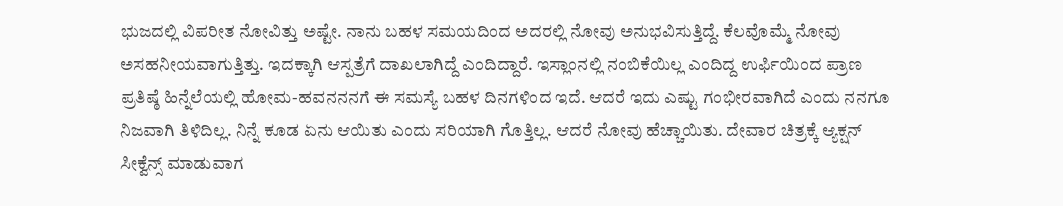ಭುಜದಲ್ಲಿ ವಿಪರೀತ ನೋವಿತ್ತು ಅಷ್ಟೇ. ನಾನು ಬಹಳ ಸಮಯದಿಂದ ಅದರಲ್ಲಿ ನೋವು ಅನುಭವಿಸುತ್ತಿದ್ದೆ. ಕೆಲವೊಮ್ಮೆ ನೋವು ಅಸಹನೀಯವಾಗುತ್ತಿತ್ತು. ಇದಕ್ಕಾಗಿ ಆಸ್ಪತ್ರೆಗೆ ದಾಖಲಾಗಿದ್ದೆ ಎಂದಿದ್ದಾರೆ. ಇಸ್ಲಾಂನಲ್ಲಿ ನಂಬಿಕೆಯಿಲ್ಲ ಎಂದಿದ್ದ ಉರ್ಫಿಯಿಂದ ಪ್ರಾಣ ಪ್ರತಿಷ್ಠೆ ಹಿನ್ನೆಲೆಯಲ್ಲಿ ಹೋಮ-ಹವನನನಗೆ ಈ ಸಮಸ್ಯೆ ಬಹಳ ದಿನಗಳಿಂದ ಇದೆ. ಆದರೆ ಇದು ಎಷ್ಟು ಗಂಭೀರವಾಗಿದೆ ಎಂದು ನನಗೂ ನಿಜವಾಗಿ ತಿಳಿದಿಲ್ಲ. ನಿನ್ನೆ ಕೂಡ ಏನು ಆಯಿತು ಎಂದು ಸರಿಯಾಗಿ ಗೊತ್ತಿಲ್ಲ. ಆದರೆ ನೋವು ಹೆಚ್ಚಾಯಿತು. ದೇವಾರ ಚಿತ್ರಕ್ಕೆ ಆ್ಯಕ್ಷನ್ ಸೀಕ್ವೆನ್ಸ್ ಮಾಡುವಾಗ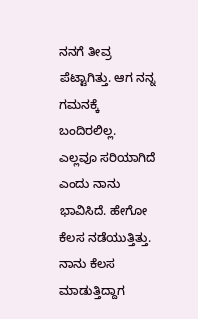ನನಗೆ ತೀವ್ರ ಪೆಟ್ಟಾಗಿತ್ತು. ಆಗ ನನ್ನ ಗಮನಕ್ಕೆ ಬಂದಿರಲಿಲ್ಲ. ಎಲ್ಲವೂ ಸರಿಯಾಗಿದೆ ಎಂದು ನಾನು ಭಾವಿಸಿದೆ. ಹೇಗೋ ಕೆಲಸ ನಡೆಯುತ್ತಿತ್ತು. ನಾನು ಕೆಲಸ ಮಾಡುತ್ತಿದ್ದಾಗ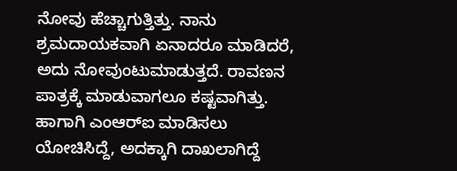ನೋವು ಹೆಚ್ಚಾಗುತ್ತಿತ್ತು. ನಾನು ಶ್ರಮದಾಯಕವಾಗಿ ಏನಾದರೂ ಮಾಡಿದರೆ, ಅದು ನೋವುಂಟುಮಾಡುತ್ತದೆ. ರಾವಣನ ಪಾತ್ರಕ್ಕೆ ಮಾಡುವಾಗಲೂ ಕಷ್ಟವಾಗಿತ್ತು. ಹಾಗಾಗಿ ಎಂಆರ್‌ಐ ಮಾಡಿಸಲು ಯೋಚಿಸಿದ್ದೆ, ಅದಕ್ಕಾಗಿ ದಾಖಲಾಗಿದ್ದೆ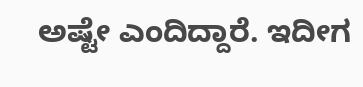ಅಷ್ಟೇ ಎಂದಿದ್ದಾರೆ. ಇದೀಗ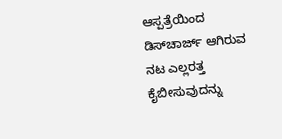ಆಸ್ಪತ್ರೆಯಿಂದ ಡಿಸ್‌ಚಾರ್ಜ್‌ ಆಗಿರುವ ನಟ ಎಲ್ಲರತ್ತ ಕೈಬೀಸುವುದನ್ನು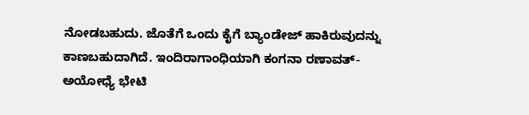ನೋಡಬಹುದು. ಜೊತೆಗೆ ಒಂದು ಕೈಗೆ ಬ್ಯಾಂಡೇಜ್‌ ಹಾಕಿರುವುದನ್ನು ಕಾಣಬಹುದಾಗಿದೆ. ಇಂದಿರಾಗಾಂಧಿಯಾಗಿ ಕಂಗನಾ ರಣಾವತ್- ಅಯೋಧ್ಯೆ ಭೇಟಿ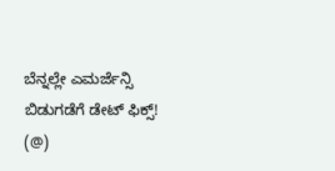ಬೆನ್ನಲ್ಲೇ ಎಮರ್ಜೆನ್ಸಿ ಬಿಡುಗಡೆಗೆ ಡೇಟ್‌ ಫಿಕ್ಸ್‌! (@)